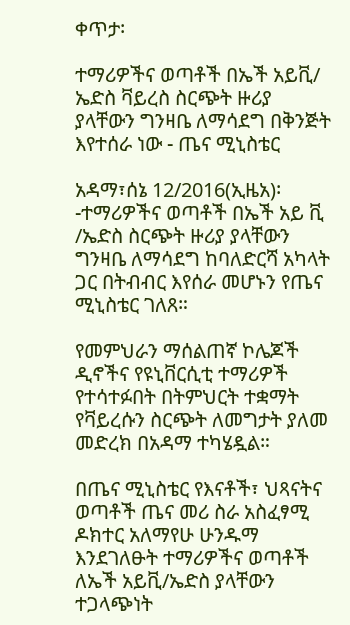ቀጥታ፡

ተማሪዎችና ወጣቶች በኤች አይቪ/ ኤድስ ቫይረስ ስርጭት ዙሪያ ያላቸውን ግንዛቤ ለማሳደግ በቅንጅት እየተሰራ ነው - ጤና ሚኒስቴር

አዳማ፣ሰኔ 12/2016(ኢዜአ)፡-ተማሪዎችና ወጣቶች በኤች አይ ቪ /ኤድስ ስርጭት ዙሪያ ያላቸውን ግንዛቤ ለማሳደግ ከባለድርሻ አካላት ጋር በትብብር እየሰራ መሆኑን የጤና ሚኒስቴር ገለጸ።

የመምህራን ማሰልጠኛ ኮሌጆች ዲኖችና የዩኒቨርሲቲ ተማሪዎች የተሳተፉበት በትምህርት ተቋማት የቫይረሱን ስርጭት ለመግታት ያለመ መድረክ በአዳማ ተካሄዷል።

በጤና ሚኒስቴር የእናቶች፣ ህጻናትና ወጣቶች ጤና መሪ ስራ አስፈፃሚ ዶክተር አለማየሁ ሁንዱማ እንደገለፁት ተማሪዎችና ወጣቶች ለኤች አይቪ/ኤድስ ያላቸውን ተጋላጭነት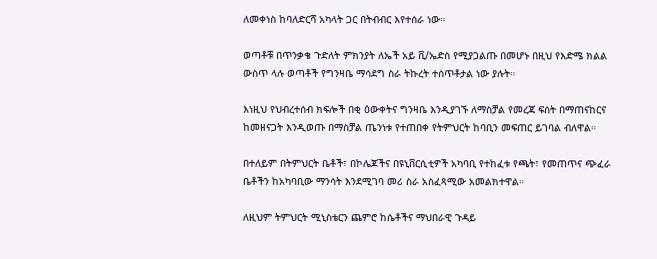ለመቀነስ ከባለድርሻ አካላት ጋር በትብብር እየተሰራ ነው።

ወጣቶቹ በጥንቃቄ ጉድለት ምክንያት ለኤች አይ ቪ/ኤድስ የሚያጋልጡ በመሆኑ በዚህ የእድሜ ክልል ውስጥ ላሉ ወጣቶች የግንዛቤ ማሳደግ ስራ ትኩረት ተሰጥቶታል ነው ያሉት።

እነዚህ የህብረተሰብ ክፍሎች በቂ ዕውቀትና ግንዛቤ እንዲያገኙ ለማስቻል የመረጃ ፍሰት በማጠናከርና ከመዘናጋት እንዲወጡ በማስቻል ጤንነቱ የተጠበቀ የትምህርት ከባቢን መፍጠር ይገባል ብለዋል።

በተለይም በትምህርት ቤቶች፣ በኮሌጆችና በዩኒቨርሲቲዎች አካባቢ የተከፈቱ የጫት፣ የመጠጥና ጭፈራ ቤቶችን ከአካባቢው ማንሳት እንደሚገባ መሪ ስራ አስፈጻሚው አመልክተዋል።

ለዚህም ትምህርት ሚኒስቴርን ጨምሮ ከሴቶችና ማህበራዊ ጉዳይ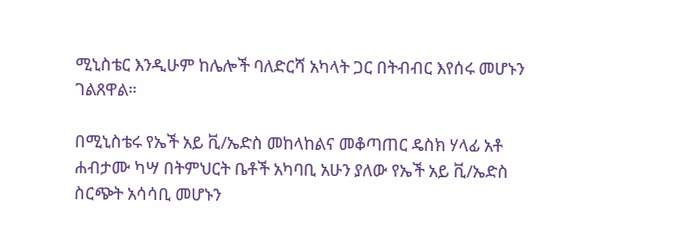ሚኒስቴር እንዲሁም ከሌሎች ባለድርሻ አካላት ጋር በትብብር እየሰሩ መሆኑን ገልጸዋል።

በሚኒስቴሩ የኤች አይ ቪ/ኤድስ መከላከልና መቆጣጠር ዴስክ ሃላፊ አቶ ሐብታሙ ካሣ በትምህርት ቤቶች አካባቢ አሁን ያለው የኤች አይ ቪ/ኤድስ ስርጭት አሳሳቢ መሆኑን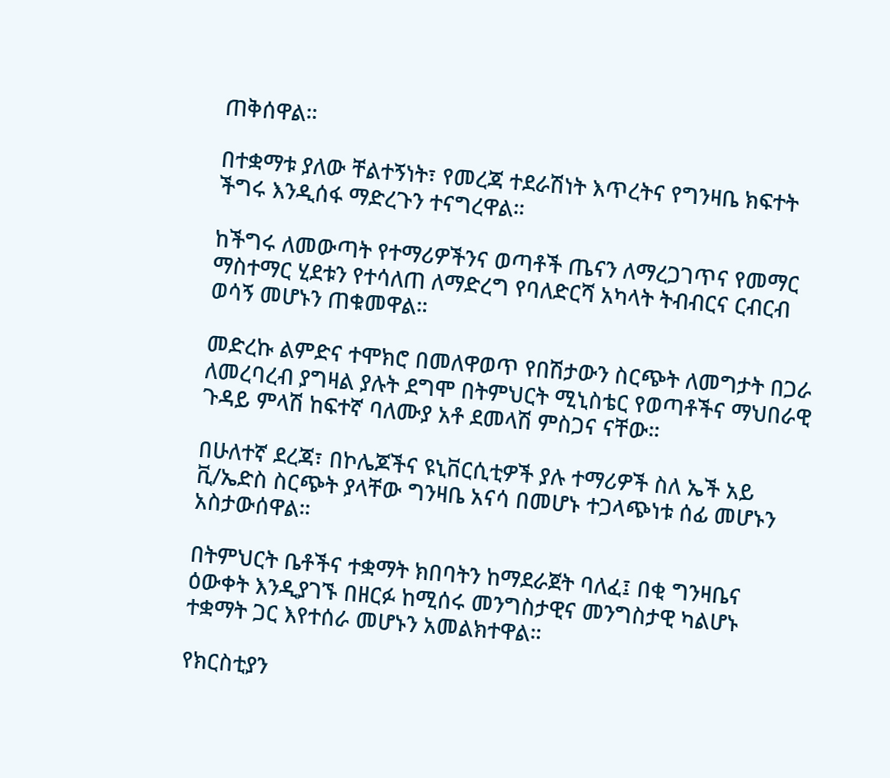ጠቅሰዋል።

በተቋማቱ ያለው ቸልተኝነት፣ የመረጃ ተደራሽነት እጥረትና የግንዛቤ ክፍተት ችግሩ እንዲሰፋ ማድረጉን ተናግረዋል።

ከችግሩ ለመውጣት የተማሪዎችንና ወጣቶች ጤናን ለማረጋገጥና የመማር ማስተማር ሂደቱን የተሳለጠ ለማድረግ የባለድርሻ አካላት ትብብርና ርብርብ ወሳኝ መሆኑን ጠቁመዋል።

መድረኩ ልምድና ተሞክሮ በመለዋወጥ የበሽታውን ስርጭት ለመግታት በጋራ ለመረባረብ ያግዛል ያሉት ደግሞ በትምህርት ሚኒስቴር የወጣቶችና ማህበራዊ ጉዳይ ምላሽ ከፍተኛ ባለሙያ አቶ ደመላሽ ምስጋና ናቸው።

በሁለተኛ ደረጃ፣ በኮሌጆችና ዩኒቨርሲቲዎች ያሉ ተማሪዎች ስለ ኤች አይ ቪ/ኤድስ ስርጭት ያላቸው ግንዛቤ አናሳ በመሆኑ ተጋላጭነቱ ሰፊ መሆኑን አስታውሰዋል።

በትምህርት ቤቶችና ተቋማት ክበባትን ከማደራጀት ባለፈ፤ በቂ ግንዛቤና ዕውቀት እንዲያገኙ በዘርፉ ከሚሰሩ መንግስታዊና መንግስታዊ ካልሆኑ ተቋማት ጋር እየተሰራ መሆኑን አመልክተዋል።

የክርስቲያን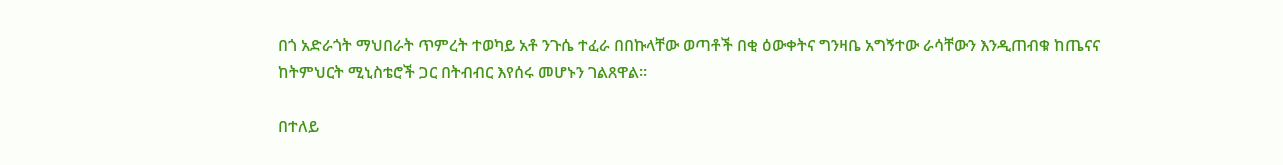በጎ አድራጎት ማህበራት ጥምረት ተወካይ አቶ ንጉሴ ተፈራ በበኩላቸው ወጣቶች በቂ ዕውቀትና ግንዛቤ አግኝተው ራሳቸውን እንዲጠብቁ ከጤናና ከትምህርት ሚኒስቴሮች ጋር በትብብር እየሰሩ መሆኑን ገልጸዋል።

በተለይ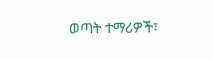ወጣት ተማሪዎች፣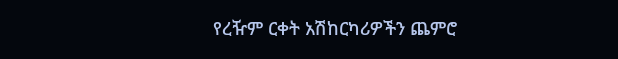የረዥም ርቀት አሽከርካሪዎችን ጨምሮ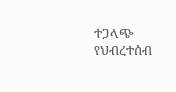ተጋላጭ የህብረተሰብ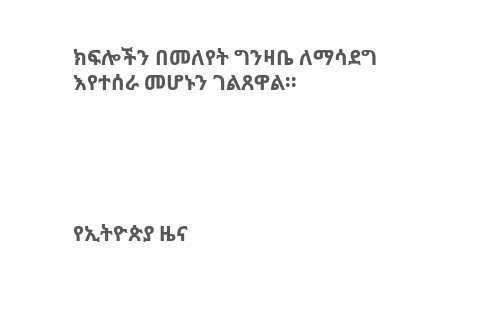ክፍሎችን በመለየት ግንዛቤ ለማሳደግ እየተሰራ መሆኑን ገልጸዋል።





የኢትዮጵያ ዜና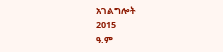አገልግሎት
2015
ዓ.ም